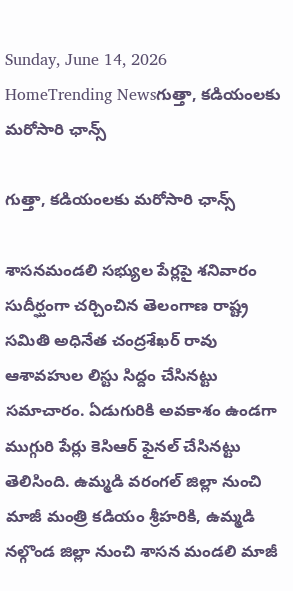Sunday, June 14, 2026
HomeTrending Newsగుత్తా, కడియంలకు మరోసారి ఛాన్స్

గుత్తా, కడియంలకు మరోసారి ఛాన్స్

శాసనమండలి సభ్యుల పేర్లపై శనివారం సుదీర్ఘంగా చర్చించిన తెలంగాణ రాష్ట్ర సమితి అధినేత చంద్రశేఖర్ రావు ఆశావహుల లిస్టు సిద్దం చేసినట్టు సమాచారం. ఏడుగురికి అవకాశం ఉండగా ముగ్గురి పేర్లు కెసిఆర్ ఫైనల్ చేసినట్టు తెలిసింది. ఉమ్మడి వరంగల్ జిల్లా నుంచి మాజీ మంత్రి కడియం శ్రీహరికి, ఉమ్మడి నల్గొండ జిల్లా నుంచి శాసన మండలి మాజీ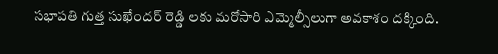సభాపతి గుత్త సుఖేందర్ రెడ్డి లకు మరోసారి ఎమ్మెల్సీలుగా అవకాశం దక్కింది.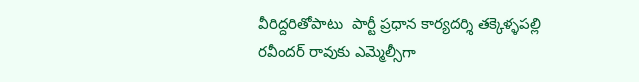వీరిద్దరితోపాటు  పార్టీ ప్రధాన కార్యదర్శి తక్కెళ్ళపల్లి రవీందర్ రావుకు ఎమ్మెల్సీగా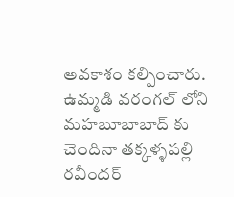అవకాశం కల్పించారు. ఉమ్మడి వరంగల్ లోని మహబూబాబాద్ కు చెందినా తక్కళ్ళపల్లి రవీందర్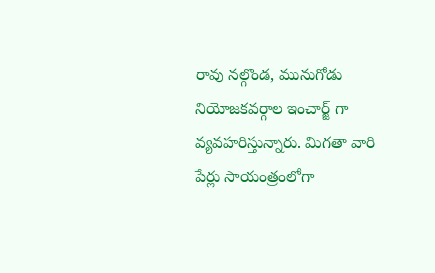రావు నల్గొండ, మునుగోడు నియోజకవర్గాల ఇంచార్జ్ గా వ్యవహరిస్తున్నారు. మిగతా వారి పేర్లు సాయంత్రంలోగా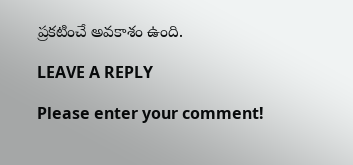ప్రకటించే అవకాశం ఉంది.

LEAVE A REPLY

Please enter your comment!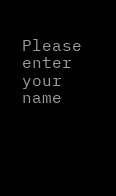Please enter your name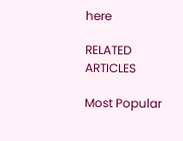here

RELATED ARTICLES

Most Popular